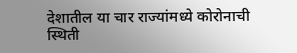देशातील या चार राज्यांमध्ये कोरोनाची स्थिती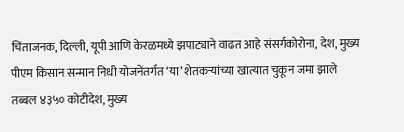चिंताजनक, दिल्ली, यूपी आणि केरळमध्ये झपाट्याने वाढत आहे संसर्गकोरोना, देश, मुख्य
पीएम किसान सन्मान निधी योजनेंतर्गत ‘या’ शेतकऱ्यांच्या खात्यात चुकून जमा झाले तब्बल ४३५० कोटीदेश, मुख्य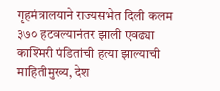गृहमंत्रालयाने राज्यसभेत दिली कलम ३७० हटवल्यानंतर झाली एवढ्या काश्मिरी पंडितांची हत्या झाल्याची माहितीमुख्य, देश